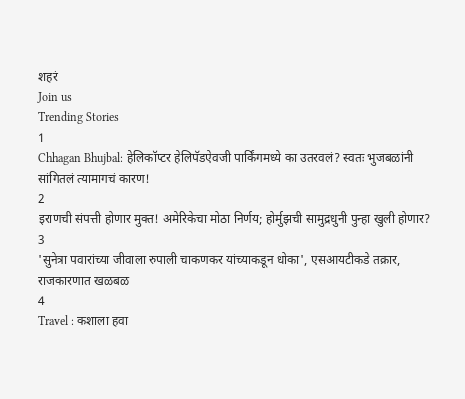शहरं
Join us
Trending Stories
1
Chhagan Bhujbal: हेलिकॉप्टर हेलिपॅडऐवजी पार्किंगमध्ये का उतरवलं? स्वतः भुजबळांनी सांगितलं त्यामागचं कारण!
2
इराणची संपत्ती होणार मुक्त! अमेरिकेचा मोठा निर्णय; होर्मुझची सामुद्रधुनी पुन्हा खुली होणार?
3
'सुनेत्रा पवारांच्या जीवाला रुपाली चाकणकर यांच्याकडून धोका', एसआयटीकडे तक्रार, राजकारणात खळबळ
4
Travel : कशाला हवा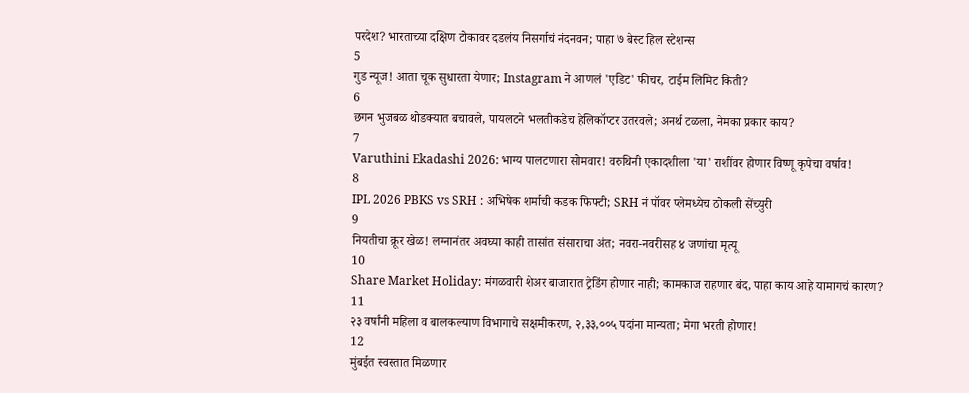परदेश? भारताच्या दक्षिण टोकावर दडलंय निसर्गाचं नंदनवन; पाहा ७ बेस्ट हिल स्टेशन्स
5
गुड न्यूज! आता चूक सुधारता येणार; Instagram ने आणलं 'एडिट' फीचर, टाईम लिमिट किती?
6
छगन भुजबळ थोडक्यात बचावले, पायलटने भलतीकडेच हेलिकॉप्टर उतरवले; अनर्थ टळला, नेमका प्रकार काय?
7
Varuthini Ekadashi 2026: भाग्य पालटणारा सोमवार! वरुथिनी एकादशीला 'या' राशींवर होणार विष्णू कृपेचा वर्षाव!
8
IPL 2026 PBKS vs SRH : अभिषेक शर्माची कडक फिफ्टी; SRH नं पॉवर प्लेमध्येच ठोकली सेंच्युरी
9
नियतीचा क्रूर खेळ! लग्नानंतर अवघ्या काही तासांत संसाराचा अंत; नवरा-नवरीसह ४ जणांचा मृत्यू
10
Share Market Holiday: मंगळवारी शेअर बाजारात ट्रेडिंग होणार नाही; कामकाज राहणार बंद, पाहा काय आहे यामागचं कारण?
11
२३ वर्षांनी महिला व बालकल्याण विभागाचे सक्षमीकरण, २,३३,००५ पदांना मान्यता; मेगा भरती होणार!
12
मुंबईत स्वस्तात मिळणार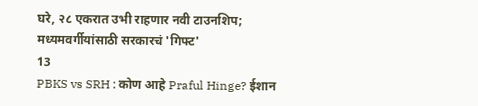घरे, २८ एकरात उभी राहणार नवी टाउनशिप; मध्यमवर्गीयांसाठी सरकारचं 'गिफ्ट'
13
PBKS vs SRH : कोण आहे Praful Hinge? ईशान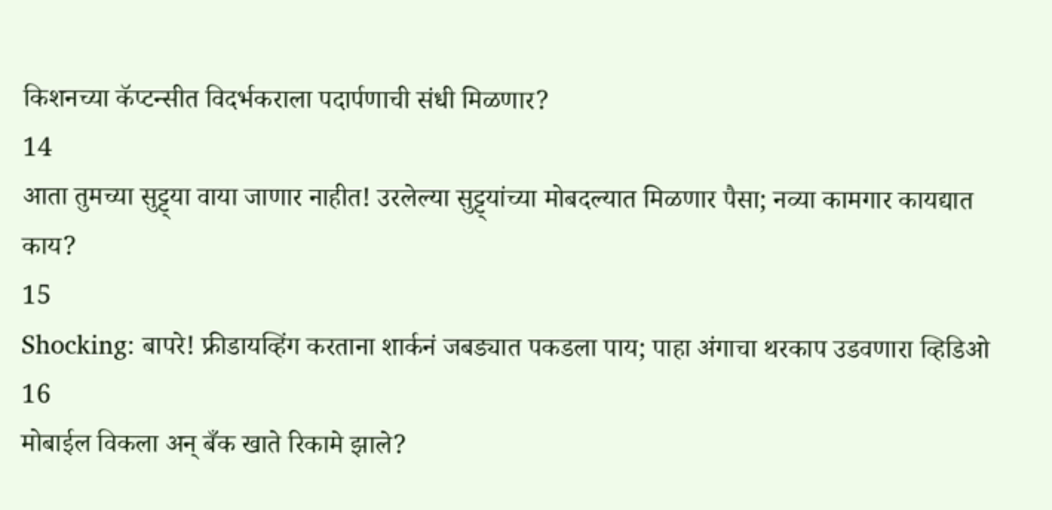किशनच्या कॅप्टन्सीत विदर्भकराला पदार्पणाची संधी मिळणार?
14
आता तुमच्या सुट्ट्या वाया जाणार नाहीत! उरलेल्या सुट्ट्यांच्या मोबदल्यात मिळणार पैसा; नव्या कामगार कायद्यात काय?
15
Shocking: बापरे! फ्रीडायव्हिंग करताना शार्कनं जबड्यात पकडला पाय; पाहा अंगाचा थरकाप उडवणारा व्हिडिओ
16
मोबाईल विकला अन् बँक खाते रिकामे झाले?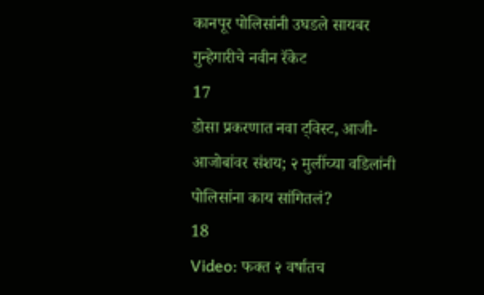कानपूर पोलिसांनी उघडले सायबर गुन्हेगारीचे नवीन रॅकेट
17
डोसा प्रकरणात नवा ट्विस्ट, आजी-आजोबांवर संशय; २ मुलींच्या वडिलांनी पोलिसांना काय सांगितलं?
18
Video: फक्त २ वर्षातच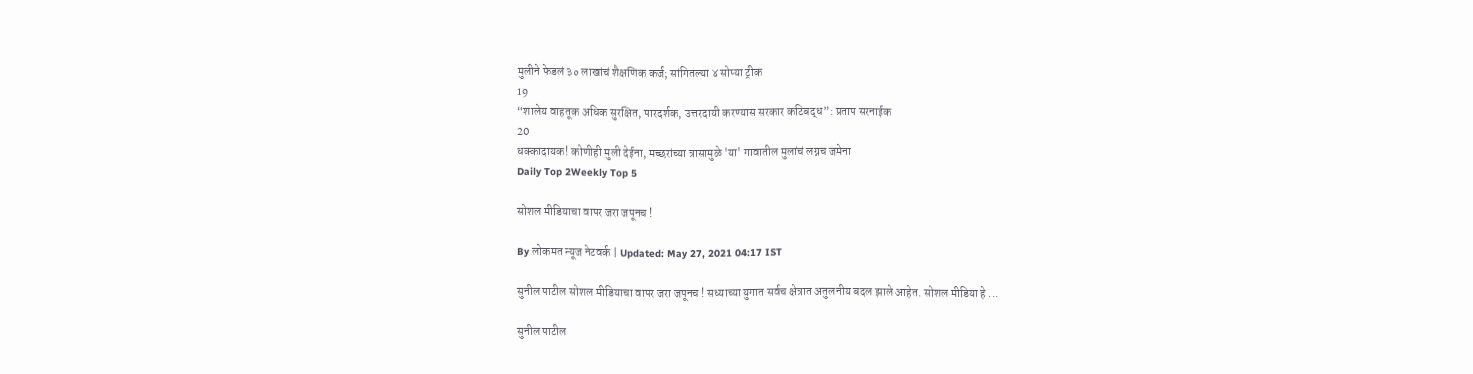मुलीने फेडलं ३० लाखांचं शैक्षणिक कर्ज; सांगितल्या ४ सोप्या ट्रीक
19
“शालेय वाहतूक अधिक सुरक्षित, पारदर्शक, उत्तरदायी करण्यास सरकार कटिबद्ध”: प्रताप सरनाईक
20
धक्कादायक! कोणीही मुली देईना, मच्छरांच्या त्रासामुळे 'या' गावातील मुलांचं लग्नच जमेना
Daily Top 2Weekly Top 5

सोशल मीडियाचा वापर जरा जपूनच !

By लोकमत न्यूज नेटवर्क | Updated: May 27, 2021 04:17 IST

सुनील पाटील सोशल मीडियाचा वापर जरा जपूनच ! सध्याच्या युगात सर्वच क्षेत्रात अतुलनीय बदल झाले आहेत. सोशल मीडिया हे ...

सुनील पाटील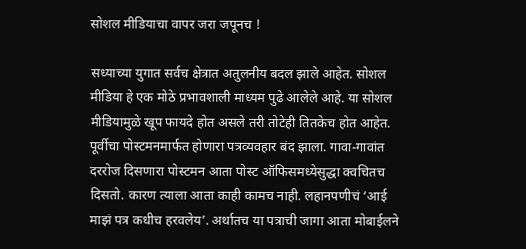सोशल मीडियाचा वापर जरा जपूनच !

सध्याच्या युगात सर्वच क्षेत्रात अतुलनीय बदल झाले आहेत. सोशल मीडिया हे एक मोठे प्रभावशाली माध्यम पुढे आलेले आहे. या सोशल मीडियामुळे खूप फायदे होत असले तरी तोटेही तितकेच होत आहेत. पूर्वीचा पोस्टमनमार्फत होणारा पत्रव्यवहार बंद झाला. गावा-गावांत दररोज दिसणारा पोस्टमन आता पोस्ट ऑफिसमध्येसुद्धा क्वचितच दिसतो. कारण त्याला आता काही कामच नाही. लहानपणीचं ‘आई माझं पत्र कधीच हरवलेय’. अर्थातच या पत्राची जागा आता मोबाईलने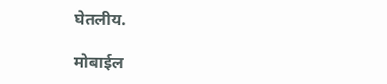घेतलीय.

मोबाईल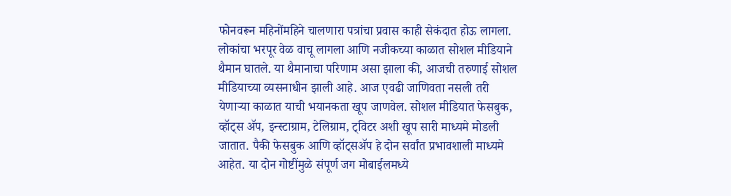फोनवरून महिनोंमहिने चालणारा पत्रांचा प्रवास काही सेकंदात होऊ लागला. लोकांचा भरपूर वेळ वाचू लागला आणि नजीकच्या काळात सोशल मीडियाने थैमान घातले. या थैमानाचा परिणाम असा झाला की, आजची तरुणाई सोशल मीडियाच्या व्यसनाधीन झाली आहे. आज एवढी जाणिवता नसली तरी येणाऱ्या काळात याची भयानकता खूप जाणवेल. सोशल मीडियात फेसबुक, व्हॉट्स ॲप, इन्स्टाग्राम, टेलिग्राम, ट्विटर अशी खूप सारी माध्यमे मोडली जातात. पैकी फेसबुक आणि व्हॉट्सॲप हे दोन सर्वांत प्रभावशाली माध्यमे आहेत. या दोन गोष्टींमुळे संपूर्ण जग मोबाईलमध्ये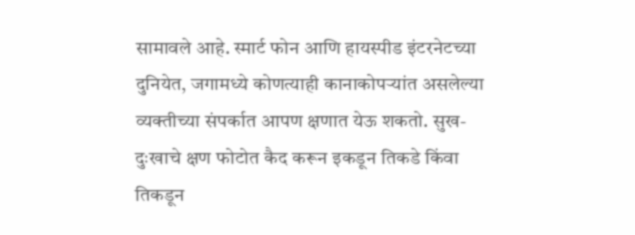सामावले आहे. स्मार्ट फोन आणि हायस्पीड इंटरनेटच्या दुनियेत, जगामध्ये कोणत्याही कानाकोपऱ्यांत असलेल्या व्यक्तीच्या संपर्कात आपण क्षणात येऊ शकतो. सुख- दुःखाचे क्षण फोटोत कैद करून इकडून तिकडे किंवा तिकडून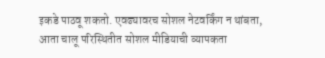इकडे पाठवू शकतो. एवढ्यावरच सोशल नेटवर्किंग न थांबता, आता चालू परिस्थितीत सोशल मीडियाची व्यापकता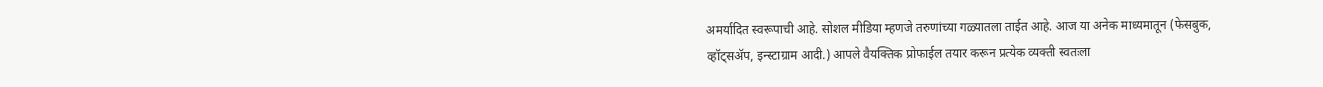अमर्यादित स्वरूपाची आहे. सोशल मीडिया म्हणजे तरुणांच्या गळ्यातला ताईत आहे. आज या अनेक माध्यमातून (फेसबुक, व्हॉट्सॲप, इन्स्टाग्राम आदी.) आपले वैयक्तिक प्रोफाईल तयार करून प्रत्येक व्यक्ती स्वतःला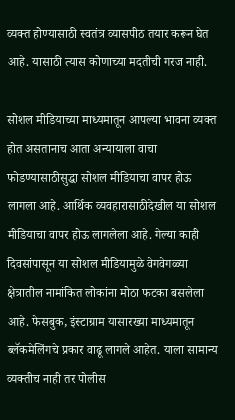व्यक्त होण्यासाठी स्वतंत्र व्यासपीठ तयार करून घेत आहे. यासाठी त्यास कोणाच्या मदतीची गरज नाही.

सोशल मीडियाच्या माध्यमातून आपल्या भावना व्यक्त होत असतानाच आता अन्यायाला वाचा फोडण्यासाठीसुद्धा सोशल मीडियाचा वापर होऊ लागला आहे. आर्थिक व्यवहारासाठीदेखील या सोशल मीडियाचा वापर होऊ लागलेला आहे. गेल्या काही दिवसांपासून या सोशल मीडियामुळे वेगवेगळ्या क्षेत्रातील नामांकित लोकांना मोठा फटका बसलेला आहे. फेसबुक, इंस्टाग्राम यासारख्या माध्यमातून ब्लॅकमेलिंगचे प्रकार वाढू लागले आहेत. याला सामान्य व्यक्तीच नाही तर पोलीस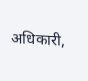अधिकारी,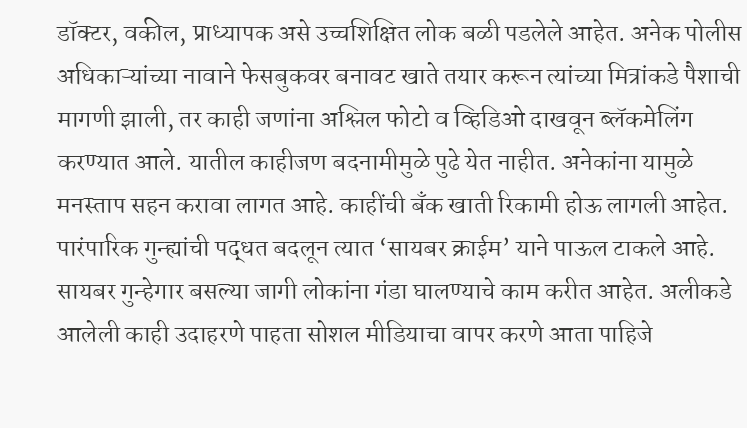डॉक्टर, वकील, प्राध्यापक असे उच्चशिक्षित लोक बळी पडलेले आहेत. अनेक पोलीस अधिकाऱ्यांच्या नावाने फेसबुकवर बनावट खाते तयार करून त्यांच्या मित्रांकडे पैशाची मागणी झाली, तर काही जणांना अश्लिल फोटो व व्हिडिओ दाखवून ब्लॅकमेलिंग करण्यात आले. यातील काहीजण बदनामीमुळे पुढे येत नाहीत. अनेकांना यामुळे मनस्ताप सहन करावा लागत आहे. काहींची बँक खाती रिकामी होऊ लागली आहेत. पारंपारिक गुन्ह्यांची पद्धत बदलून त्यात ‘सायबर क्राईम’ याने पाऊल टाकले आहे. सायबर गुन्हेगार बसल्या जागी लोकांना गंडा घालण्याचे काम करीत आहेत. अलीकडे आलेली काही उदाहरणे पाहता सोशल मीडियाचा वापर करणे आता पाहिजे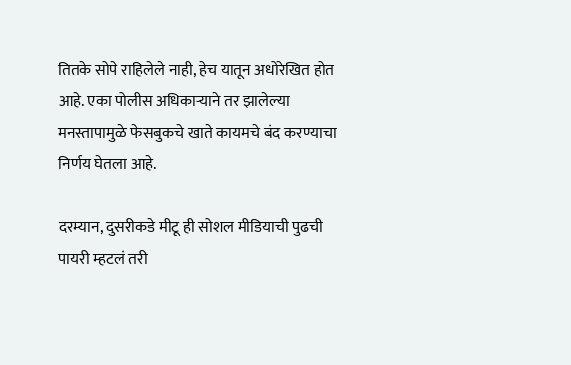तितके सोपे राहिलेले नाही, हेच यातून अधोरेखित होत आहे. एका पोलीस अधिकाऱ्याने तर झालेल्या मनस्तापामुळे फेसबुकचे खाते कायमचे बंद करण्याचा निर्णय घेतला आहे.

दरम्यान, दुसरीकडे मीटू ही सोशल मीडियाची पुढची पायरी म्हटलं तरी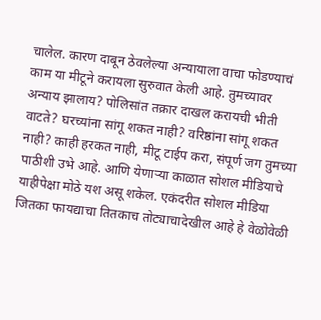चालेल. कारण दाबून ठेवलेल्या अन्यायाला वाचा फोडण्याचं काम या मीटूने करायला सुरुवात केली आहे. तुमच्यावर अन्याय झालाय? पोलिसांत तक्रार दाखल करायची भीती वाटते? घरच्यांना सांगू शकत नाही? वरिष्ठांना सांगू शकत नाही? काही हरकत नाही, मीटू टाईप करा, संपूर्ण जग तुमच्या पाठीशी उभे आहे. आणि येणाऱ्या काळात सोशल मीडियाचे याहीपेक्षा मोठे यश असू शकेल. एकंदरीत सोशल मीडिया जितका फायद्याचा तितकाच तोट्याचादेखील आहे हे वेळोवेळी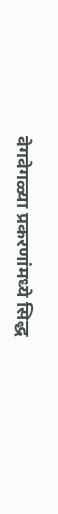वेगवेगळ्या प्रकरणांमध्ये सिद्ध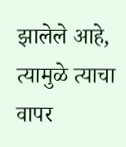झालेले आहे, त्यामुळे त्याचा वापर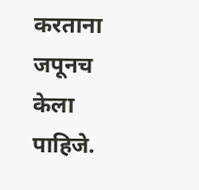करताना जपूनच केला पाहिजे.